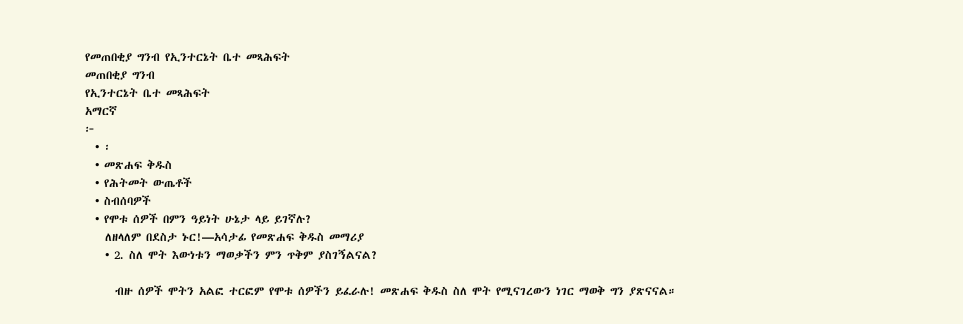የመጠበቂያ ግንብ የኢንተርኔት ቤተ መጻሕፍት
መጠበቂያ ግንብ
የኢንተርኔት ቤተ መጻሕፍት
አማርኛ
፦
  • ፡
  • መጽሐፍ ቅዱስ
  • የሕትመት ውጤቶች
  • ስብሰባዎች
  • የሞቱ ሰዎች በምን ዓይነት ሁኔታ ላይ ይገኛሉ?
    ለዘላለም በደስታ ኑር!—አሳታፊ የመጽሐፍ ቅዱስ መማሪያ
    • 2. ስለ ሞት እውነቱን ማወቃችን ምን ጥቅም ያስገኝልናል?

      ብዙ ሰዎች ሞትን አልፎ ተርፎም የሞቱ ሰዎችን ይፈራሉ! መጽሐፍ ቅዱስ ስለ ሞት የሚናገረውን ነገር ማወቅ ግን ያጽናናል።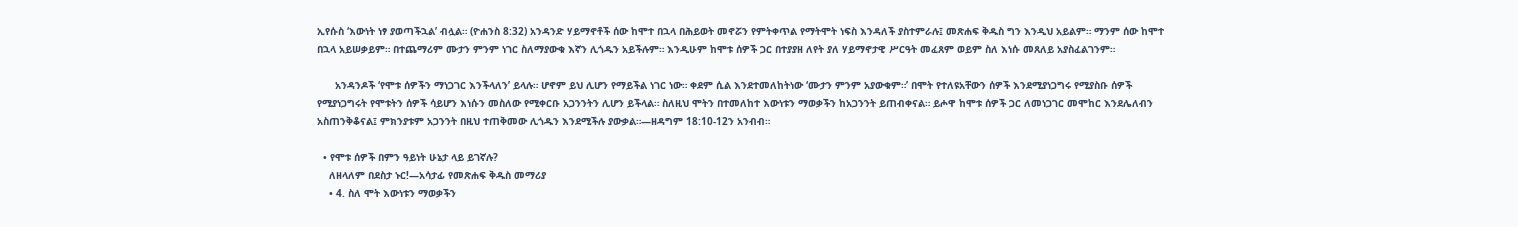ኢየሱስ ‘እውነት ነፃ ያወጣችኋል’ ብሏል። (ዮሐንስ 8:32) አንዳንድ ሃይማኖቶች ሰው ከሞተ በኋላ በሕይወት መኖሯን የምትቀጥል የማትሞት ነፍስ እንዳለች ያስተምራሉ፤ መጽሐፍ ቅዱስ ግን እንዲህ አይልም። ማንም ሰው ከሞተ በኋላ አይሠቃይም። በተጨማሪም ሙታን ምንም ነገር ስለማያውቁ እኛን ሊጎዱን አይችሉም። እንዲሁም ከሞቱ ሰዎች ጋር በተያያዘ ለየት ያለ ሃይማኖታዊ ሥርዓት መፈጸም ወይም ስለ እነሱ መጸለይ አያስፈልገንም።

      አንዳንዶች ‘የሞቱ ሰዎችን ማነጋገር እንችላለን’ ይላሉ። ሆኖም ይህ ሊሆን የማይችል ነገር ነው። ቀደም ሲል እንደተመለከትነው ‘ሙታን ምንም አያውቁም።’ በሞት የተለዩአቸውን ሰዎች እንደሚያነጋግሩ የሚያስቡ ሰዎች የሚያነጋግሩት የሞቱትን ሰዎች ሳይሆን እነሱን መስለው የሚቀርቡ አጋንንትን ሊሆን ይችላል። ስለዚህ ሞትን በተመለከተ እውነቱን ማወቃችን ከአጋንንት ይጠብቀናል። ይሖዋ ከሞቱ ሰዎች ጋር ለመነጋገር መሞከር እንደሌለብን አስጠንቅቆናል፤ ምክንያቱም አጋንንት በዚህ ተጠቅመው ሊጎዱን እንደሚችሉ ያውቃል።—ዘዳግም 18:10-12ን አንብብ።

  • የሞቱ ሰዎች በምን ዓይነት ሁኔታ ላይ ይገኛሉ?
    ለዘላለም በደስታ ኑር!—አሳታፊ የመጽሐፍ ቅዱስ መማሪያ
    • 4. ስለ ሞት እውነቱን ማወቃችን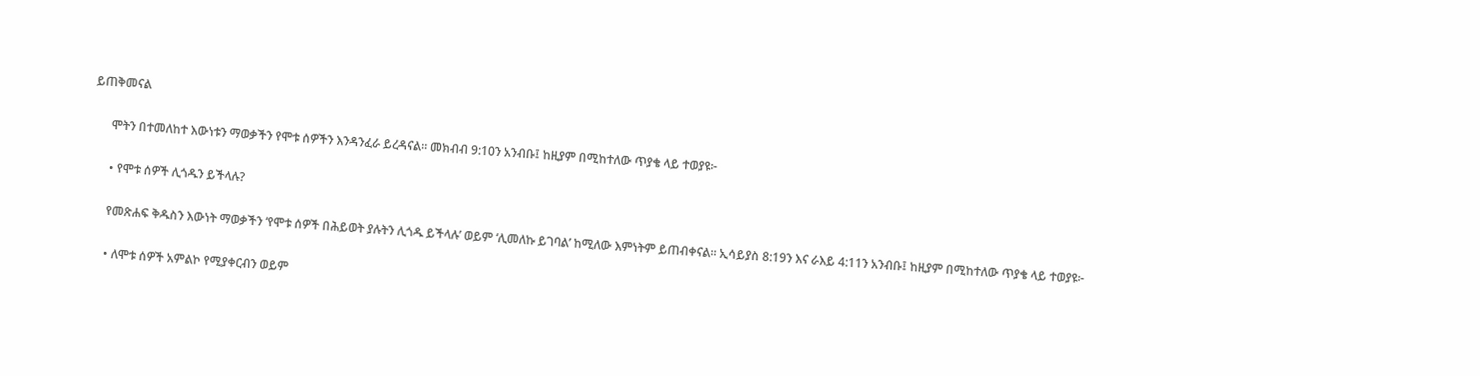ይጠቅመናል

      ሞትን በተመለከተ እውነቱን ማወቃችን የሞቱ ሰዎችን እንዳንፈራ ይረዳናል። መክብብ 9:10ን አንብቡ፤ ከዚያም በሚከተለው ጥያቄ ላይ ተወያዩ፦

      • የሞቱ ሰዎች ሊጎዱን ይችላሉ?

      የመጽሐፍ ቅዱስን እውነት ማወቃችን ‘የሞቱ ሰዎች በሕይወት ያሉትን ሊጎዱ ይችላሉ’ ወይም ‘ሊመለኩ ይገባል’ ከሚለው እምነትም ይጠብቀናል። ኢሳይያስ 8:19ን እና ራእይ 4:11ን አንብቡ፤ ከዚያም በሚከተለው ጥያቄ ላይ ተወያዩ፦

      • ለሞቱ ሰዎች አምልኮ የሚያቀርብን ወይም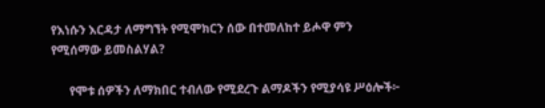የእነሱን እርዳታ ለማግኘት የሚሞክርን ሰው በተመለከተ ይሖዋ ምን የሚሰማው ይመስልሃል?

      የሞቱ ሰዎችን ለማክበር ተብለው የሚደረጉ ልማዶችን የሚያሳዩ ሥዕሎች፦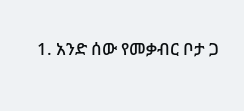1. አንድ ሰው የመቃብር ቦታ ጋ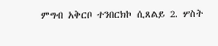ምግብ አቅርቦ ተንበርክኮ ሲጸልይ 2. ሦስት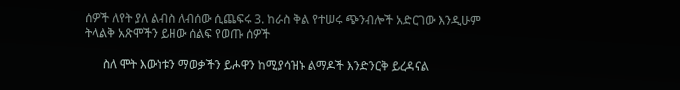ሰዎች ለየት ያለ ልብስ ለብሰው ሲጨፍሩ 3. ከራስ ቅል የተሠሩ ጭንብሎች አድርገው እንዲሁም ትላልቅ አጽሞችን ይዘው ሰልፍ የወጡ ሰዎች

      ስለ ሞት እውነቱን ማወቃችን ይሖዋን ከሚያሳዝኑ ልማዶች እንድንርቅ ይረዳናል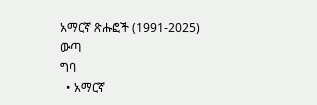አማርኛ ጽሑፎች (1991-2025)
ውጣ
ግባ
  • አማርኛ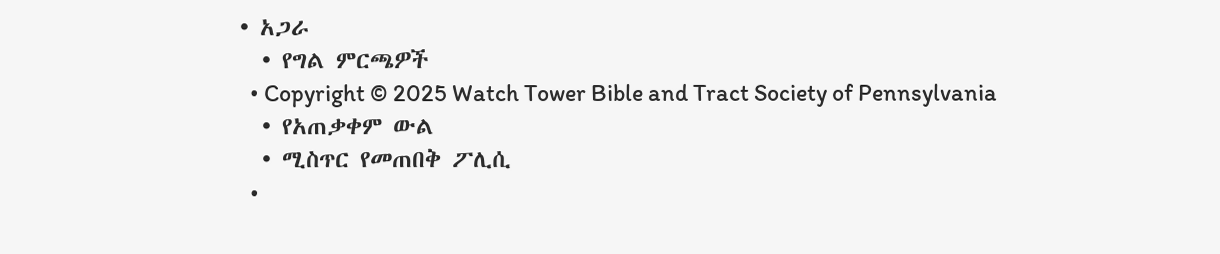• አጋራ
  • የግል ምርጫዎች
  • Copyright © 2025 Watch Tower Bible and Tract Society of Pennsylvania
  • የአጠቃቀም ውል
  • ሚስጥር የመጠበቅ ፖሊሲ
  •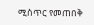ሚስጥር የመጠበቅ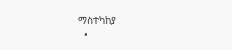ማስተካከያ
  •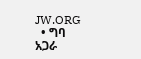JW.ORG
  • ግባ
አጋራ